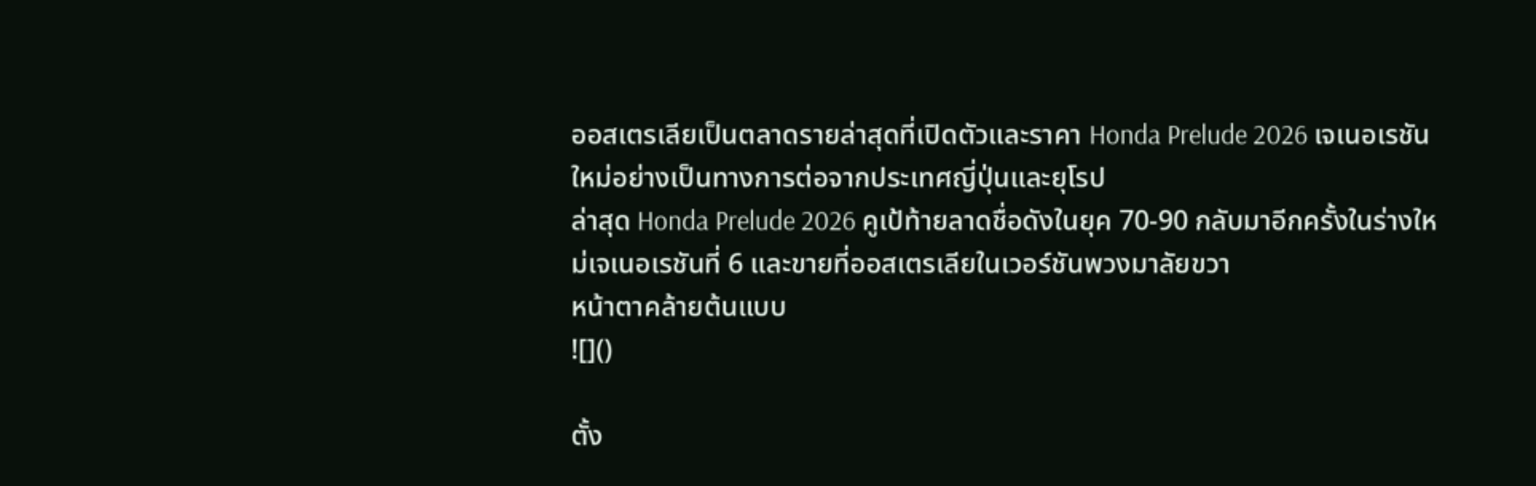ออสเตรเลียเป็นตลาดรายล่าสุดที่เปิดตัวและราคา Honda Prelude 2026 เจเนอเรชันใหม่อย่างเป็นทางการต่อจากประเทศญี่ปุ่นและยุโรป
ล่าสุด Honda Prelude 2026 คูเป้ท้ายลาดชื่อดังในยุค 70-90 กลับมาอีกครั้งในร่างใหม่เจเนอเรชันที่ 6 และขายที่ออสเตรเลียในเวอร์ชันพวงมาลัยขวา
หน้าตาคล้ายต้นแบบ
![]()

ตั้ง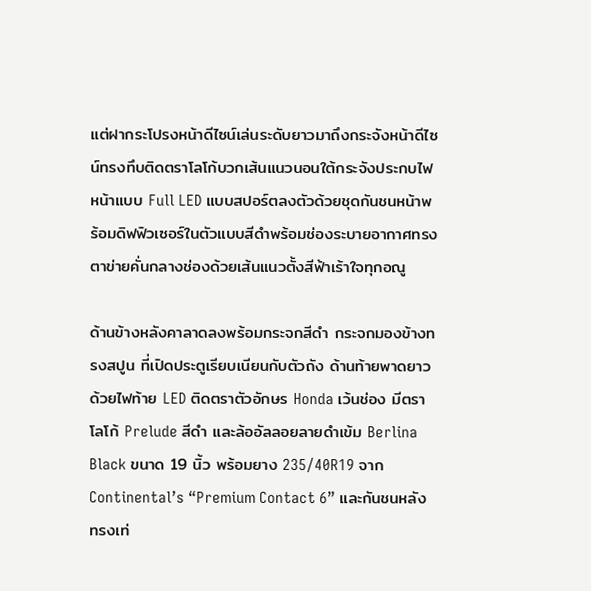แต่ฝากระโปรงหน้าดีไซน์เล่นระดับยาวมาถึงกระจังหน้าดีไซน์ทรงทึบติดตราโลโก้บวกเส้นแนวนอนใต้กระจังประกบไฟหน้าแบบ Full LED แบบสปอร์ตลงตัวด้วยชุดกันชนหน้าพร้อมดิฟฟิวเซอร์ในตัวแบบสีดำพร้อมช่องระบายอากาศทรงตาข่ายคั่นกลางช่องด้วยเส้นแนวตั้งสีฟ้าเร้าใจทุกอณู

ด้านข้างหลังคาลาดลงพร้อมกระจกสีดำ กระจกมองข้างทรงสปูน ที่เปิดประตูเรียบเนียนกับตัวถัง ด้านท้ายพาดยาวด้วยไฟท้าย LED ติดตราตัวอักษร Honda เว้นช่อง มีตราโลโก้ Prelude สีดำ และล้ออัลลอยลายดำเข้ม Berlina Black ขนาด 19 นิ้ว พร้อมยาง 235/40R19 จาก Continental’s “Premium Contact 6” และกันชนหลังทรงเท่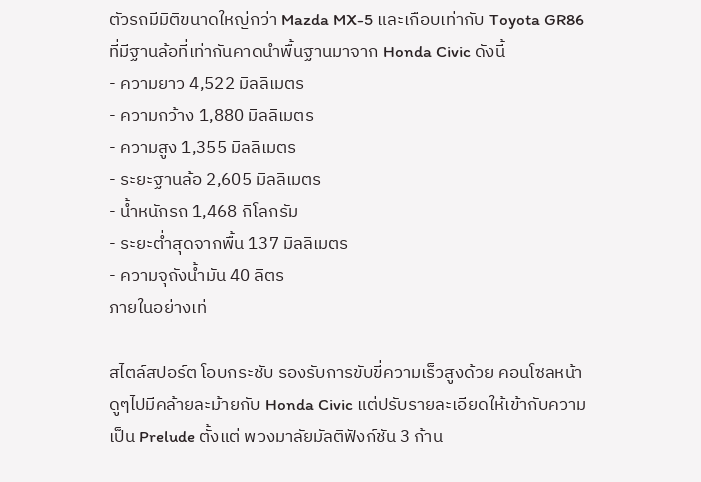ตัวรถมีมิติขนาดใหญ่กว่า Mazda MX-5 และเกือบเท่ากับ Toyota GR86 ที่มีฐานล้อที่เท่ากันคาดนำพื้นฐานมาจาก Honda Civic ดังนี้
- ความยาว 4,522 มิลลิเมตร
- ความกว้าง 1,880 มิลลิเมตร
- ความสูง 1,355 มิลลิเมตร
- ระยะฐานล้อ 2,605 มิลลิเมตร
- น้ำหนักรถ 1,468 กิโลกรัม
- ระยะต่ำสุดจากพื้น 137 มิลลิเมตร
- ความจุถังน้ำมัน 40 ลิตร
ภายในอย่างเท่

สไตล์สปอร์ต โอบกระชับ รองรับการขับขี่ความเร็วสูงด้วย คอนโซลหน้าดูๆไปมีคล้ายละม้ายกับ Honda Civic แต่ปรับรายละเอียดให้เข้ากับความเป็น Prelude ตั้งแต่ พวงมาลัยมัลติฟังก์ชัน 3 ก้าน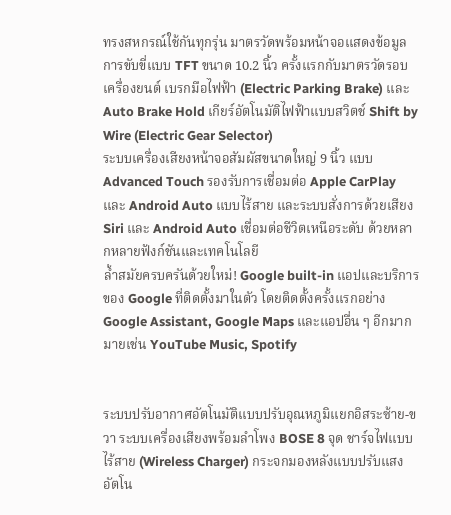ทรงสหกรณ์ใช้กันทุกรุ่น มาตรวัดพร้อมหน้าจอแสดงข้อมูลการขับขี่แบบ TFT ขนาด 10.2 นิ้ว ครั้งแรกกับมาตรวัดรอบเครื่องยนต์ เบรกมือไฟฟ้า (Electric Parking Brake) และ Auto Brake Hold เกียร์อัตโนมัติไฟฟ้าแบบสวิตช์ Shift by Wire (Electric Gear Selector)
ระบบเครื่องเสียงหน้าจอสัมผัสขนาดใหญ่ 9 นิ้ว แบบ Advanced Touch รองรับการเชื่อมต่อ Apple CarPlay และ Android Auto แบบไร้สาย และระบบสั่งการด้วยเสียง Siri และ Android Auto เชื่อมต่อชีวิตเหนือระดับ ด้วยหลากหลายฟังก์ชันและเทคโนโลยี
ล้ำสมัยครบครันด้วยใหม่! Google built-in แอปและบริการของ Google ที่ติดตั้งมาในตัว โดยติดตั้งครั้งแรกอย่าง Google Assistant, Google Maps และแอปอื่น ๆ อีกมากมายเช่น YouTube Music, Spotify


ระบบปรับอากาศอัตโนมัติแบบปรับอุณหภูมิแยกอิสระซ้าย-ขวา ระบบเครื่องเสียงพร้อมลำโพง BOSE 8 จุด ชาร์จไฟแบบไร้สาย (Wireless Charger) กระจกมองหลังแบบปรับแสงอัตโน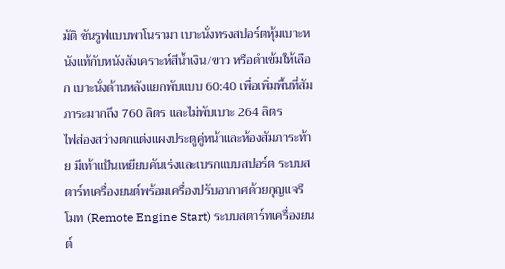มัติ ซันรูฟแบบพาโนรามา เบาะนั่งทรงสปอร์ตหุ้มเบาะหนังแท้กับหนังสังเคราะห์สีน้ำเงิน/ขาว หรือดำเข้มให้เลือก เบาะนั่งด้านหลังแยกพับแบบ 60:40 เพื่อเพิ่มพื้นที่สัมภาระมากถึง 760 ลิตร และไม่พับเบาะ 264 ลิตร
ไฟส่องสว่างตกแต่งแผงประตูคู่หน้าและห้องสัมภาระท้าย มีเท้าแป้นเหยียบคันเร่งและเบรกแบบสปอร์ต ระบบสตาร์ทเครื่องยนต์พร้อมเครื่องปรับอากาศด้วยกุญแจรีโมท (Remote Engine Start) ระบบสตาร์ทเครื่องยนต์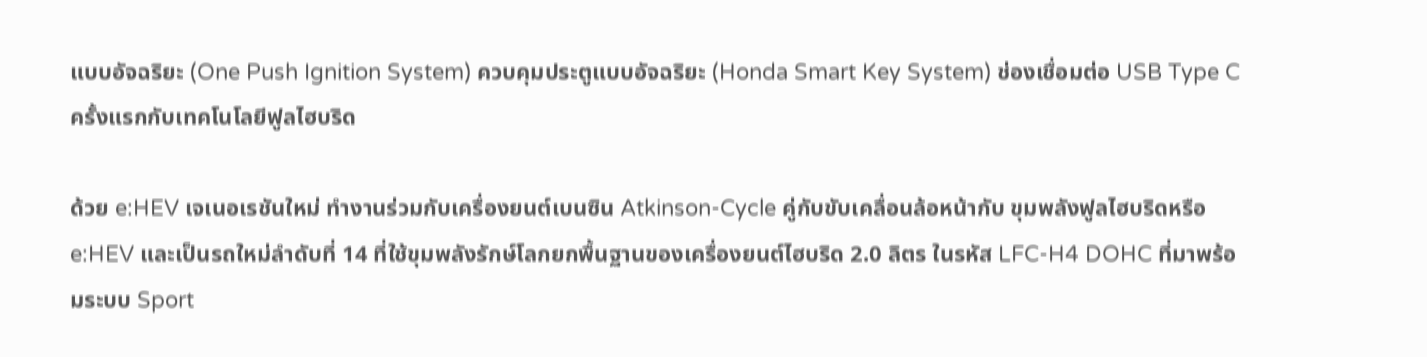แบบอัจฉริยะ (One Push Ignition System) ควบคุมประตูแบบอัจฉริยะ (Honda Smart Key System) ช่องเชื่อมต่อ USB Type C
ครั้งแรกกับเทคโนโลยีฟูลไฮบริด

ด้วย e:HEV เจเนอเรชันใหม่ ทำงานร่วมกับเครื่องยนต์เบนซิน Atkinson-Cycle คู่กับขับเคลื่อนล้อหน้ากับ ขุมพลังฟูลไฮบริดหรือ e:HEV และเป็นรถใหม่ลำดับที่ 14 ที่ใช้ขุมพลังรักษ์โลกยกพื้นฐานของเครื่องยนต์ไฮบริด 2.0 ลิตร ในรหัส LFC-H4 DOHC ที่มาพร้อมระบบ Sport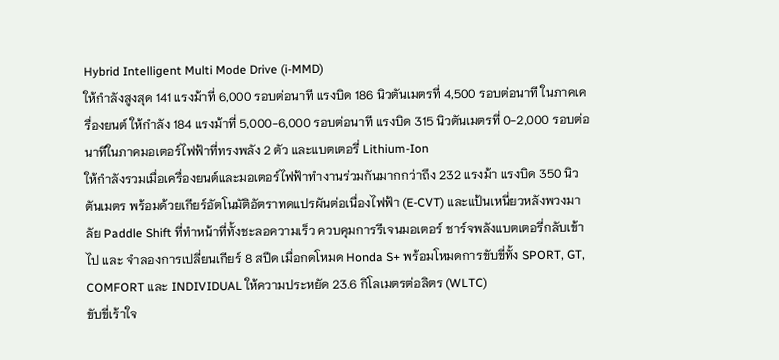Hybrid Intelligent Multi Mode Drive (i-MMD)
ให้กำลังสูงสุด 141 แรงม้าที่ 6,000 รอบต่อนาที แรงบิด 186 นิวตันเมตรที่ 4,500 รอบต่อนาที ในภาคเครื่องยนต์ ให้กำลัง 184 แรงม้าที่ 5,000-6,000 รอบต่อนาที แรงบิด 315 นิวตันเมตรที่ 0-2,000 รอบต่อนาทีในภาคมอเตอร์ไฟฟ้าที่ทรงพลัง 2 ตัว และแบตเตอรี่ Lithium-Ion
ให้กำลังรวมเมื่อเครื่องยนต์และมอเตอร์ไฟฟ้าทำงานร่วมกันมากกว่าถึง 232 แรงม้า แรงบิด 350 นิวตันเมตร พร้อมด้วยเกียร์อัตโนมัติอัตราทดแปรผันต่อเนื่องไฟฟ้า (E-CVT) และแป้นเหนี่ยวหลังพวงมาลัย Paddle Shift ที่ทำหน้าที่ทั้งชะลอความเร็ว ควบคุมการรีเจนมอเตอร์ ชาร์จพลังแบตเตอรี่กลับเข้าไป และ จำลองการเปลี่ยนเกียร์ 8 สปีด เมื่อกดโหมด Honda S+ พร้อมโหมดการขับขี่ทั้ง SPORT, GT, COMFORT และ INDIVIDUAL ให้ความประหยัด 23.6 กิโลเมตรต่อลิตร (WLTC)
ขับขี่เร้าใจ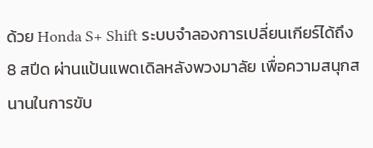ด้วย Honda S+ Shift ระบบจำลองการเปลี่ยนเกียร์ได้ถึง 8 สปีด ผ่านแป้นแพดเดิลหลังพวงมาลัย เพื่อความสนุกสนานในการขับ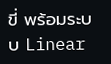ขี่ พร้อมระบบ Linear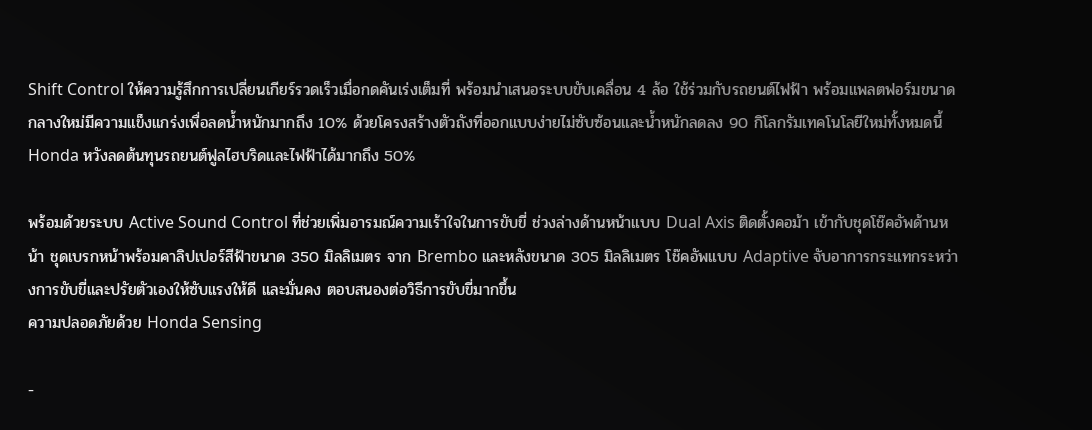Shift Control ให้ความรู้สึกการเปลี่ยนเกียร์รวดเร็วเมื่อกดคันเร่งเต็มที่ พร้อมนำเสนอระบบขับเคลื่อน 4 ล้อ ใช้ร่วมกับรถยนต์ไฟฟ้า พร้อมแพลตฟอร์มขนาดกลางใหม่มีความแข็งแกร่งเพื่อลดน้ำหนักมากถึง 10% ด้วยโครงสร้างตัวถังที่ออกแบบง่ายไม่ซับซ้อนและน้ำหนักลดลง 90 กิโลกรัมเทคโนโลยีใหม่ทั้งหมดนี้ Honda หวังลดต้นทุนรถยนต์ฟูลไฮบริดและไฟฟ้าได้มากถึง 50%

พร้อมด้วยระบบ Active Sound Control ที่ช่วยเพิ่มอารมณ์ความเร้าใจในการขับขี่ ช่วงล่างด้านหน้าแบบ Dual Axis ติดตั้งคอม้า เข้ากับชุดโช๊คอัพด้านหน้า ชุดเบรกหน้าพร้อมคาลิปเปอร์สีฟ้าขนาด 350 มิลลิเมตร จาก Brembo และหลังขนาด 305 มิลลิเมตร โช๊คอัพแบบ Adaptive จับอาการกระแทกระหว่างการขับขี่และปรัยตัวเองให้ซับแรงให้ดี และมั่นคง ตอบสนองต่อวิธีการขับขี่มากขึ้น
ความปลอดภัยด้วย Honda Sensing

-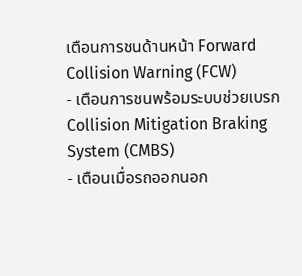เตือนการชนด้านหน้า Forward Collision Warning (FCW)
- เตือนการชนพร้อมระบบช่วยเบรก Collision Mitigation Braking System (CMBS)
- เตือนเมื่อรถออกนอก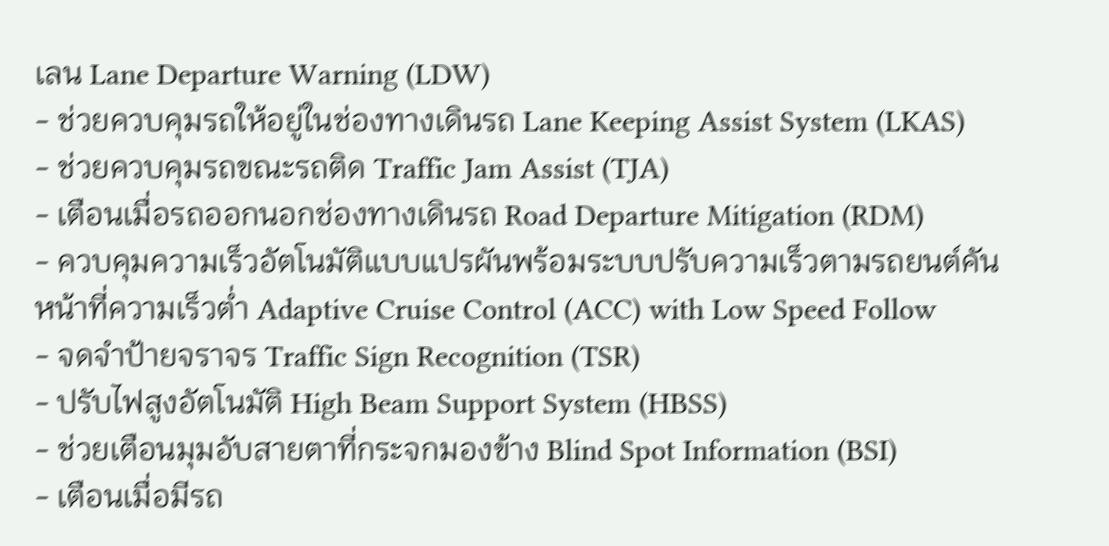เลน Lane Departure Warning (LDW)
- ช่วยควบคุมรถให้อยู่ในช่องทางเดินรถ Lane Keeping Assist System (LKAS)
- ช่วยควบคุมรถขณะรถติด Traffic Jam Assist (TJA)
- เตือนเมื่อรถออกนอกช่องทางเดินรถ Road Departure Mitigation (RDM)
- ควบคุมความเร็วอัตโนมัติแบบแปรผันพร้อมระบบปรับความเร็วตามรถยนต์คันหน้าที่ความเร็วต่ำ Adaptive Cruise Control (ACC) with Low Speed Follow
- จดจำป้ายจราจร Traffic Sign Recognition (TSR)
- ปรับไฟสูงอัตโนมัติ High Beam Support System (HBSS)
- ช่วยเตือนมุมอับสายตาที่กระจกมองข้าง Blind Spot Information (BSI)
- เตือนเมื่อมีรถ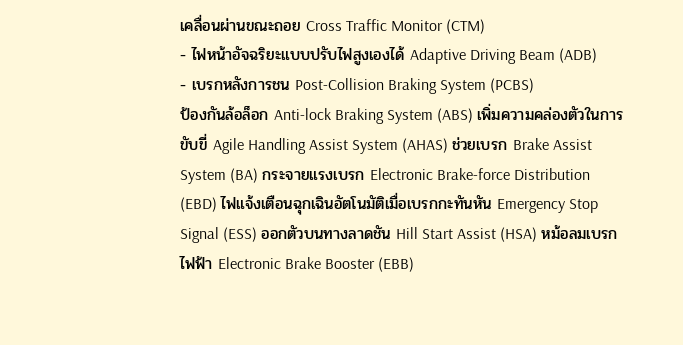เคลื่อนผ่านขณะถอย Cross Traffic Monitor (CTM)
- ไฟหน้าอัจฉริยะแบบปรับไฟสูงเองได้ Adaptive Driving Beam (ADB)
- เบรกหลังการชน Post-Collision Braking System (PCBS)
ป้องกันล้อล็อก Anti-lock Braking System (ABS) เพิ่มความคล่องตัวในการขับขี่ Agile Handling Assist System (AHAS) ช่วยเบรก Brake Assist System (BA) กระจายแรงเบรก Electronic Brake-force Distribution (EBD) ไฟแจ้งเตือนฉุกเฉินอัตโนมัติเมื่อเบรกกะทันหัน Emergency Stop Signal (ESS) ออกตัวบนทางลาดชัน Hill Start Assist (HSA) หม้อลมเบรกไฟฟ้า Electronic Brake Booster (EBB)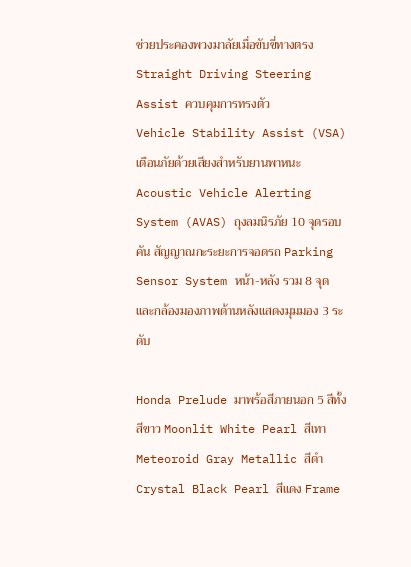ช่วยประคองพวงมาลัยเมื่อขับขี่ทางตรง Straight Driving Steering Assist ควบคุมการทรงตัว
Vehicle Stability Assist (VSA) เตือนภัยด้วยเสียงสำหรับยานพาหนะ Acoustic Vehicle Alerting System (AVAS) ถุงลมนิรภัย 10 จุดรอบคัน สัญญาณกะระยะการจอดรถ Parking Sensor System หน้า-หลัง รวม 8 จุด และกล้องมองภาพด้านหลังแสดงมุมมอง 3 ระดับ

Honda Prelude มาพร้อสีภายนอก 5 สีทั้ง สีขาว Moonlit White Pearl สีเทา Meteoroid Gray Metallic สีดำ Crystal Black Pearl สีแดง Frame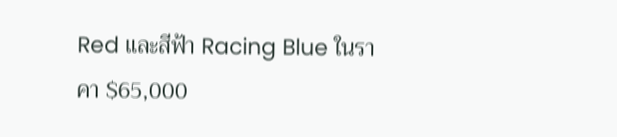Red และสีฟ้า Racing Blue ในราคา $65,000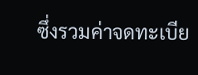ซึ่งรวมค่าจดทะเบีย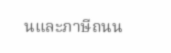นและภาษีถนน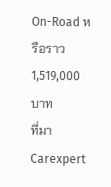On-Road หรือราว 1,519,000 บาท
ที่มา Carexpert